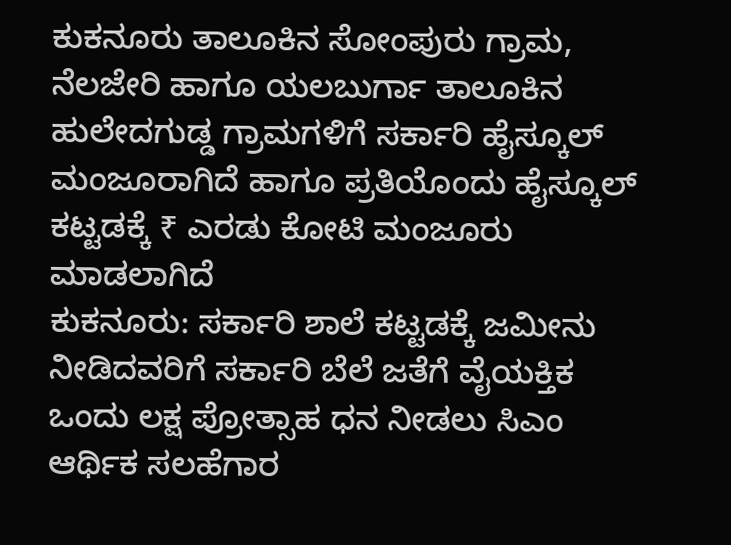ಕುಕನೂರು ತಾಲೂಕಿನ ಸೋಂಪುರು ಗ್ರಾಮ, ನೆಲಜೇರಿ ಹಾಗೂ ಯಲಬುರ್ಗಾ ತಾಲೂಕಿನ ಹುಲೇದಗುಡ್ಡ ಗ್ರಾಮಗಳಿಗೆ ಸರ್ಕಾರಿ ಹೈಸ್ಕೂಲ್ ಮಂಜೂರಾಗಿದೆ ಹಾಗೂ ಪ್ರತಿಯೊಂದು ಹೈಸ್ಕೂಲ್ ಕಟ್ಟಡಕ್ಕೆ ₹ ಎರಡು ಕೋಟಿ ಮಂಜೂರು ಮಾಡಲಾಗಿದೆ
ಕುಕನೂರು: ಸರ್ಕಾರಿ ಶಾಲೆ ಕಟ್ಟಡಕ್ಕೆ ಜಮೀನು ನೀಡಿದವರಿಗೆ ಸರ್ಕಾರಿ ಬೆಲೆ ಜತೆಗೆ ವೈಯಕ್ತಿಕ ಒಂದು ಲಕ್ಷ ಪ್ರೋತ್ಸಾಹ ಧನ ನೀಡಲು ಸಿಎಂ ಆರ್ಥಿಕ ಸಲಹೆಗಾರ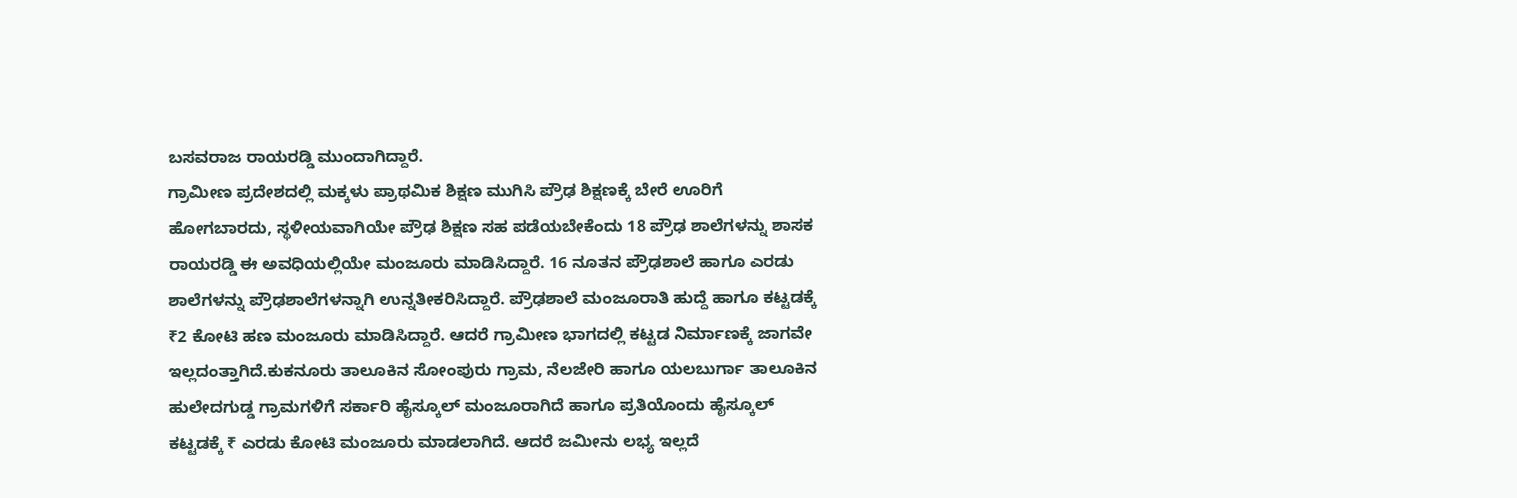ಬಸವರಾಜ ರಾಯರಡ್ಡಿ ಮುಂದಾಗಿದ್ದಾರೆ.
ಗ್ರಾಮೀಣ ಪ್ರದೇಶದಲ್ಲಿ ಮಕ್ಕಳು ಪ್ರಾಥಮಿಕ ಶಿಕ್ಷಣ ಮುಗಿಸಿ ಪ್ರೌಢ ಶಿಕ್ಷಣಕ್ಕೆ ಬೇರೆ ಊರಿಗೆ ಹೋಗಬಾರದು, ಸ್ಥಳೀಯವಾಗಿಯೇ ಪ್ರೌಢ ಶಿಕ್ಷಣ ಸಹ ಪಡೆಯಬೇಕೆಂದು 18 ಪ್ರೌಢ ಶಾಲೆಗಳನ್ನು ಶಾಸಕ ರಾಯರಡ್ಡಿ ಈ ಅವಧಿಯಲ್ಲಿಯೇ ಮಂಜೂರು ಮಾಡಿಸಿದ್ದಾರೆ. 16 ನೂತನ ಪ್ರೌಢಶಾಲೆ ಹಾಗೂ ಎರಡು ಶಾಲೆಗಳನ್ನು ಪ್ರೌಢಶಾಲೆಗಳನ್ನಾಗಿ ಉನ್ನತೀಕರಿಸಿದ್ದಾರೆ. ಪ್ರೌಢಶಾಲೆ ಮಂಜೂರಾತಿ ಹುದ್ದೆ ಹಾಗೂ ಕಟ್ಟಡಕ್ಕೆ ₹2 ಕೋಟಿ ಹಣ ಮಂಜೂರು ಮಾಡಿಸಿದ್ದಾರೆ. ಆದರೆ ಗ್ರಾಮೀಣ ಭಾಗದಲ್ಲಿ ಕಟ್ಟಡ ನಿರ್ಮಾಣಕ್ಕೆ ಜಾಗವೇ ಇಲ್ಲದಂತ್ತಾಗಿದೆ.ಕುಕನೂರು ತಾಲೂಕಿನ ಸೋಂಪುರು ಗ್ರಾಮ, ನೆಲಜೇರಿ ಹಾಗೂ ಯಲಬುರ್ಗಾ ತಾಲೂಕಿನ ಹುಲೇದಗುಡ್ಡ ಗ್ರಾಮಗಳಿಗೆ ಸರ್ಕಾರಿ ಹೈಸ್ಕೂಲ್ ಮಂಜೂರಾಗಿದೆ ಹಾಗೂ ಪ್ರತಿಯೊಂದು ಹೈಸ್ಕೂಲ್ ಕಟ್ಟಡಕ್ಕೆ ₹ ಎರಡು ಕೋಟಿ ಮಂಜೂರು ಮಾಡಲಾಗಿದೆ. ಆದರೆ ಜಮೀನು ಲಭ್ಯ ಇಲ್ಲದೆ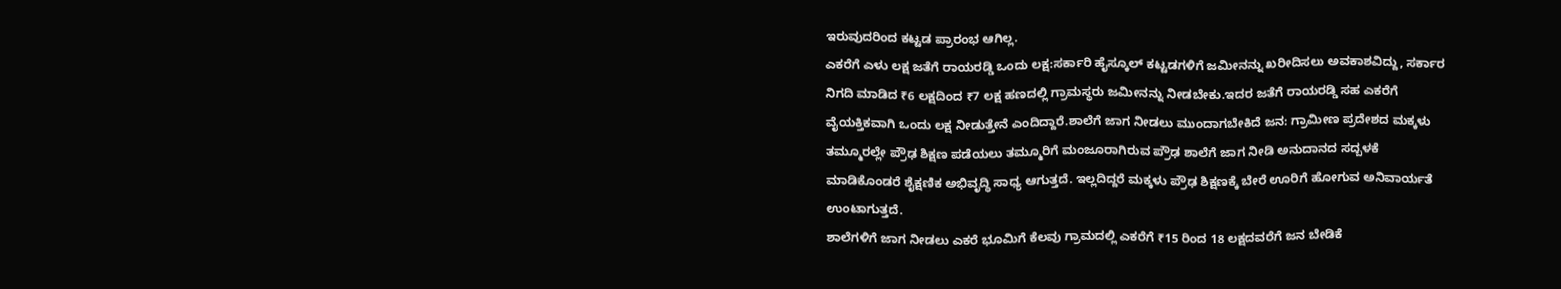ಇರುವುದರಿಂದ ಕಟ್ಟಡ ಪ್ರಾರಂಭ ಆಗಿಲ್ಲ.
ಎಕರೆಗೆ ಎಳು ಲಕ್ಷ ಜತೆಗೆ ರಾಯರಡ್ಡಿ ಒಂದು ಲಕ್ಷ:ಸರ್ಕಾರಿ ಹೈಸ್ಕೂಲ್ ಕಟ್ಟಡಗಳಿಗೆ ಜಮೀನನ್ನು ಖರೀದಿಸಲು ಅವಕಾಶವಿದ್ದು, ಸರ್ಕಾರ ನಿಗದಿ ಮಾಡಿದ ₹6 ಲಕ್ಷದಿಂದ ₹7 ಲಕ್ಷ ಹಣದಲ್ಲಿ ಗ್ರಾಮಸ್ಥರು ಜಮೀನನ್ನು ನೀಡಬೇಕು.ಇದರ ಜತೆಗೆ ರಾಯರಡ್ಡಿ ಸಹ ಎಕರೆಗೆ ವೈಯಕ್ತಿಕವಾಗಿ ಒಂದು ಲಕ್ಷ ನೀಡುತ್ತೇನೆ ಎಂದಿದ್ದಾರೆ.ಶಾಲೆಗೆ ಜಾಗ ನೀಡಲು ಮುಂದಾಗಬೇಕಿದೆ ಜನ: ಗ್ರಾಮೀಣ ಪ್ರದೇಶದ ಮಕ್ಕಳು ತಮ್ಮೂರಲ್ಲೇ ಪ್ರೌಢ ಶಿಕ್ಷಣ ಪಡೆಯಲು ತಮ್ಮೂರಿಗೆ ಮಂಜೂರಾಗಿರುವ ಪ್ರೌಢ ಶಾಲೆಗೆ ಜಾಗ ನೀಡಿ ಅನುದಾನದ ಸದ್ಬಳಕೆ ಮಾಡಿಕೊಂಡರೆ ಶೈಕ್ಷಣಿಕ ಅಭಿವೃದ್ಧಿ ಸಾಧ್ಯ ಆಗುತ್ತದೆ. ಇಲ್ಲದಿದ್ದರೆ ಮಕ್ಕಳು ಪ್ರೌಢ ಶಿಕ್ಷಣಕ್ಕೆ ಬೇರೆ ಊರಿಗೆ ಹೋಗುವ ಅನಿವಾರ್ಯತೆ ಉಂಟಾಗುತ್ತದೆ.
ಶಾಲೆಗಳಿಗೆ ಜಾಗ ನೀಡಲು ಎಕರೆ ಭೂಮಿಗೆ ಕೆಲವು ಗ್ರಾಮದಲ್ಲಿ ಎಕರೆಗೆ ₹15 ರಿಂದ 18 ಲಕ್ಷದವರೆಗೆ ಜನ ಬೇಡಿಕೆ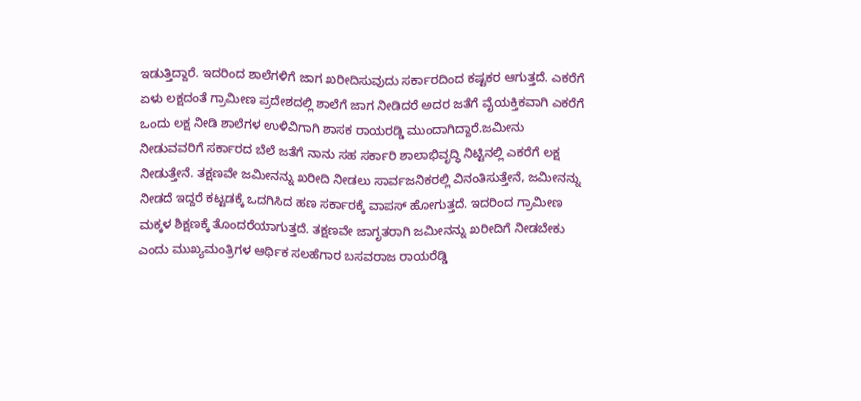ಇಡುತ್ತಿದ್ದಾರೆ. ಇದರಿಂದ ಶಾಲೆಗಳಿಗೆ ಜಾಗ ಖರೀದಿಸುವುದು ಸರ್ಕಾರದಿಂದ ಕಷ್ಟಕರ ಆಗುತ್ತದೆ. ಎಕರೆಗೆ ಏಳು ಲಕ್ಷದಂತೆ ಗ್ರಾಮೀಣ ಪ್ರದೇಶದಲ್ಲಿ ಶಾಲೆಗೆ ಜಾಗ ನೀಡಿದರೆ ಅದರ ಜತೆಗೆ ವೈಯಕ್ತಿಕವಾಗಿ ಎಕರೆಗೆ ಒಂದು ಲಕ್ಷ ನೀಡಿ ಶಾಲೆಗಳ ಉಳಿವಿಗಾಗಿ ಶಾಸಕ ರಾಯರಡ್ಡಿ ಮುಂದಾಗಿದ್ದಾರೆ.ಜಮೀನು ನೀಡುವವರಿಗೆ ಸರ್ಕಾರದ ಬೆಲೆ ಜತೆಗೆ ನಾನು ಸಹ ಸರ್ಕಾರಿ ಶಾಲಾಭಿವೃದ್ಧಿ ನಿಟ್ಟಿನಲ್ಲಿ ಎಕರೆಗೆ ಲಕ್ಷ ನೀಡುತ್ತೇನೆ. ತಕ್ಷಣವೇ ಜಮೀನನ್ನು ಖರೀದಿ ನೀಡಲು ಸಾರ್ವಜನಿಕರಲ್ಲಿ ವಿನಂತಿಸುತ್ತೇನೆ, ಜಮೀನನ್ನು ನೀಡದೆ ಇದ್ದರೆ ಕಟ್ಟಡಕ್ಕೆ ಒದಗಿಸಿದ ಹಣ ಸರ್ಕಾರಕ್ಕೆ ವಾಪಸ್ ಹೋಗುತ್ತದೆ. ಇದರಿಂದ ಗ್ರಾಮೀಣ ಮಕ್ಕಳ ಶಿಕ್ಷಣಕ್ಕೆ ತೊಂದರೆಯಾಗುತ್ತದೆ. ತಕ್ಷಣವೇ ಜಾಗೃತರಾಗಿ ಜಮೀನನ್ನು ಖರೀದಿಗೆ ನೀಡಬೇಕು ಎಂದು ಮುಖ್ಯಮಂತ್ರಿಗಳ ಆರ್ಥಿಕ ಸಲಹೆಗಾರ ಬಸವರಾಜ ರಾಯರೆಡ್ಡಿ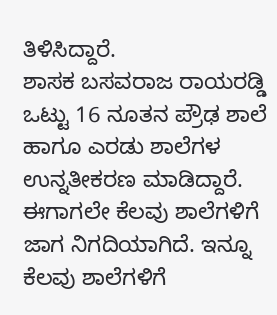ತಿಳಿಸಿದ್ದಾರೆ.
ಶಾಸಕ ಬಸವರಾಜ ರಾಯರಡ್ಡಿ ಒಟ್ಟು 16 ನೂತನ ಪ್ರೌಢ ಶಾಲೆ ಹಾಗೂ ಎರಡು ಶಾಲೆಗಳ ಉನ್ನತೀಕರಣ ಮಾಡಿದ್ದಾರೆ. ಈಗಾಗಲೇ ಕೆಲವು ಶಾಲೆಗಳಿಗೆ ಜಾಗ ನಿಗದಿಯಾಗಿದೆ. ಇನ್ನೂ ಕೆಲವು ಶಾಲೆಗಳಿಗೆ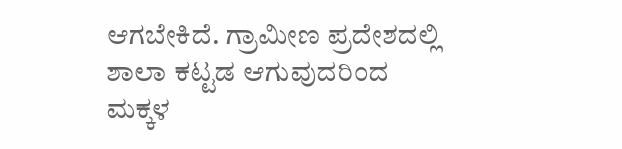ಆಗಬೇಕಿದೆ. ಗ್ರಾಮೀಣ ಪ್ರದೇಶದಲ್ಲಿ ಶಾಲಾ ಕಟ್ಟಡ ಆಗುವುದರಿಂದ ಮಕ್ಕಳ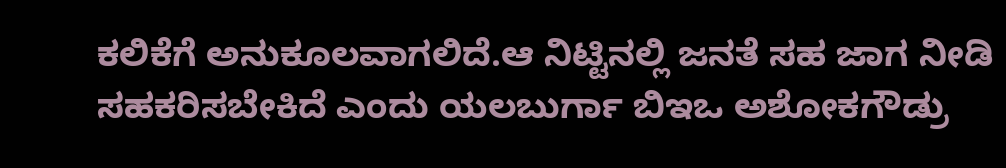ಕಲಿಕೆಗೆ ಅನುಕೂಲವಾಗಲಿದೆ.ಆ ನಿಟ್ಟಿನಲ್ಲಿ ಜನತೆ ಸಹ ಜಾಗ ನೀಡಿ ಸಹಕರಿಸಬೇಕಿದೆ ಎಂದು ಯಲಬುರ್ಗಾ ಬಿಇಒ ಅಶೋಕಗೌಡ್ರು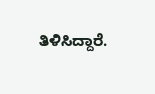ತಿಳಿಸಿದ್ದಾರೆ.